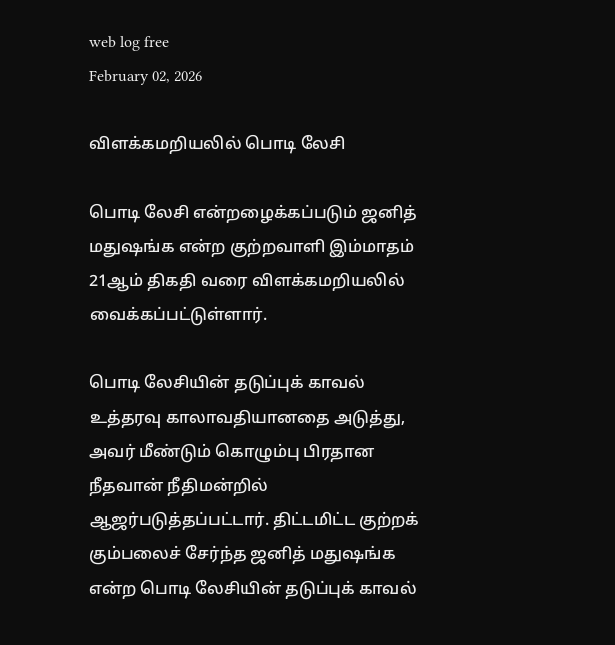web log free
February 02, 2026

விளக்கமறியலில் பொடி லேசி

பொடி லேசி என்றழைக்கப்படும் ஜனித் மதுஷங்க என்ற குற்றவாளி இம்மாதம் 21ஆம் திகதி வரை விளக்கமறியலில் வைக்கப்பட்டுள்ளார்.

பொடி லேசியின் தடுப்புக் காவல் உத்தரவு காலாவதியானதை அடுத்து, அவர் மீண்டும் கொழும்பு பிரதான நீதவான் நீதிமன்றில் ஆஜர்படுத்தப்பட்டார். திட்டமிட்ட குற்றக் கும்பலைச் சேர்ந்த ஜனித் மதுஷங்க என்ற பொடி லேசியின் தடுப்புக் காவல்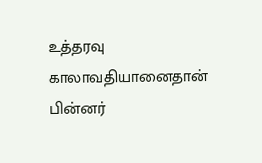உத்தரவு காலாவதியானைதான் பின்னர்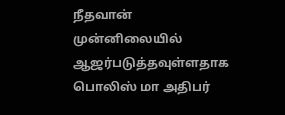நீதவான் முன்னிலையில் ஆஜர்படுத்தவுள்ளதாக பொலிஸ் மா அதிபர்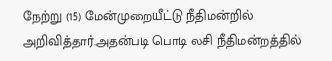நேற்று (15) மேன்முறையீட்டு நீதிமன்றில் அறிவித்தார்.அதன்படி பொடி லசி நீதிமன்றத்தில்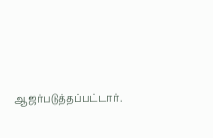ஆஜர்படுத்தப்பட்டார்.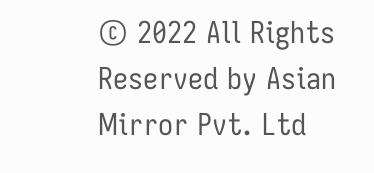© 2022 All Rights Reserved by Asian Mirror Pvt. Ltd